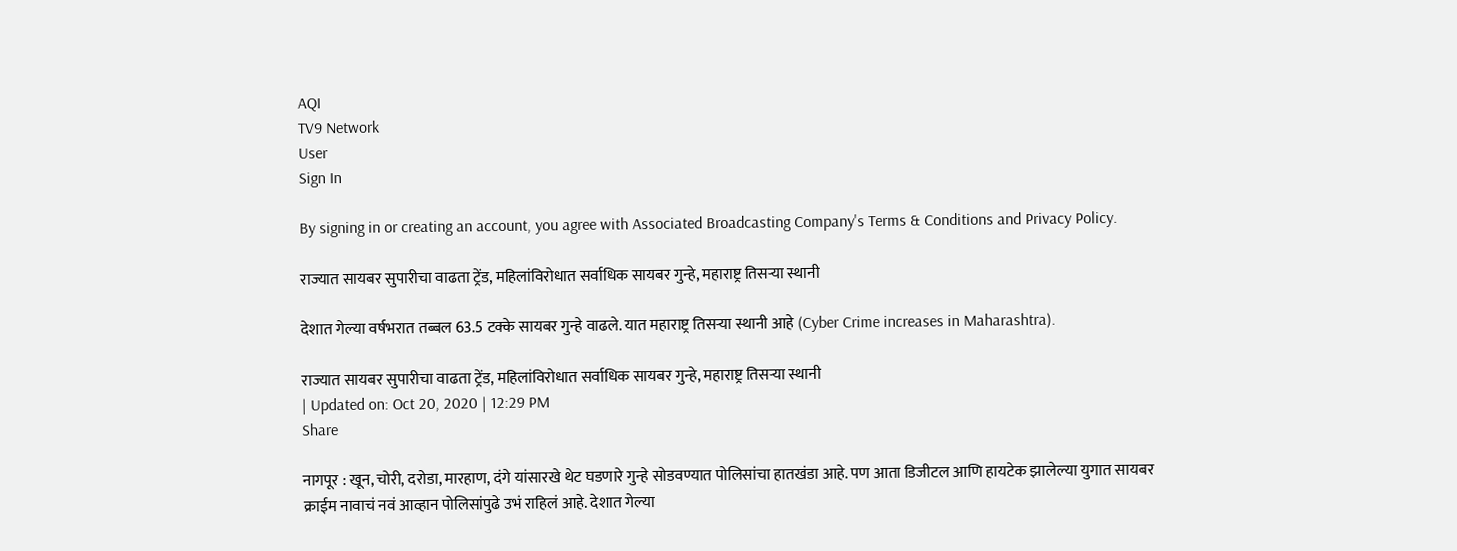AQI
TV9 Network
User
Sign In

By signing in or creating an account, you agree with Associated Broadcasting Company's Terms & Conditions and Privacy Policy.

राज्यात सायबर सुपारीचा वाढता ट्रेंड, महिलांविरोधात सर्वाधिक सायबर गुन्हे, महाराष्ट्र तिसऱ्या स्थानी

देशात गेल्या वर्षभरात तब्बल 63.5 टक्के सायबर गुन्हे वाढले. यात महाराष्ट्र तिसऱ्या स्थानी आहे (Cyber Crime increases in Maharashtra).

राज्यात सायबर सुपारीचा वाढता ट्रेंड, महिलांविरोधात सर्वाधिक सायबर गुन्हे, महाराष्ट्र तिसऱ्या स्थानी
| Updated on: Oct 20, 2020 | 12:29 PM
Share

नागपूर : खून, चोरी, दरोडा, मारहाण, दंगे यांसारखे थेट घडणारे गुन्हे सोडवण्यात पोलिसांचा हातखंडा आहे. पण आता डिजीटल आणि हायटेक झालेल्या युगात सायबर क्राईम नावाचं नवं आव्हान पोलिसांपुढे उभं राहिलं आहे. देशात गेल्या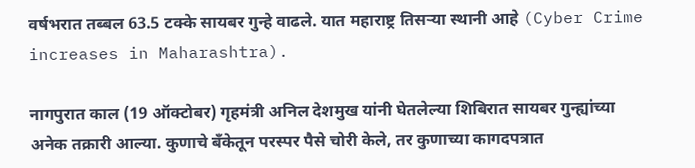वर्षभरात तब्बल 63.5 टक्के सायबर गुन्हे वाढले. यात महाराष्ट्र तिसऱ्या स्थानी आहे (Cyber Crime increases in Maharashtra).

नागपुरात काल (19 ऑक्टोबर) गृहमंत्री अनिल देशमुख यांनी घेतलेल्या शिबिरात सायबर गुन्ह्यांच्या अनेक तक्रारी आल्या. कुणाचे बँकेतून परस्पर पैसे चोरी केले, तर कुणाच्या कागदपत्रात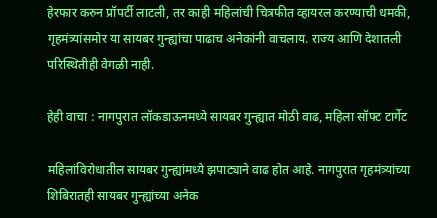हेरफार करुन प्रॉपर्टी लाटली, तर काही महिलांची चित्रफीत व्हायरल करण्याची धमकी, गृहमंत्र्यांसमोर या सायबर गुन्ह्यांचा पाढाच अनेकांनी वाचलाय. राज्य आणि देशातली परिस्थितीही वेगळी नाही.

हेही वाचा : नागपुरात लॉकडाऊनमध्ये सायबर गुन्ह्यात मोठी वाढ, महिला सॉफ्ट टार्गेट

महिलांविरोधातील सायबर गुन्ह्यांमध्ये झपाट्याने वाढ होत आहे. नागपुरात गृहमंत्र्यांच्या शिबिरातही सायबर गुन्ह्यांच्या अनेक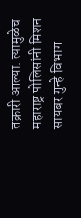तक्रारी आल्या. त्यामुळेच महाराष्ट्र पोलिसांनी मिशन सायबर गुन्हे विभाग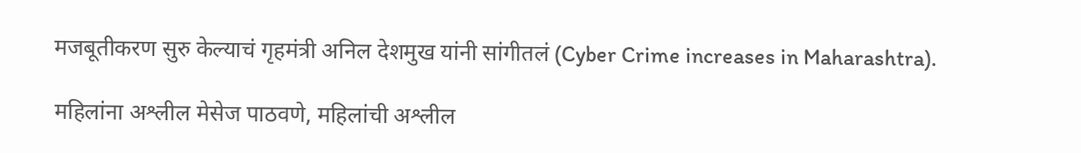मजबूतीकरण सुरु केल्याचं गृहमंत्री अनिल देशमुख यांनी सांगीतलं (Cyber Crime increases in Maharashtra).

महिलांना अश्लील मेसेज पाठवणे, महिलांची अश्लील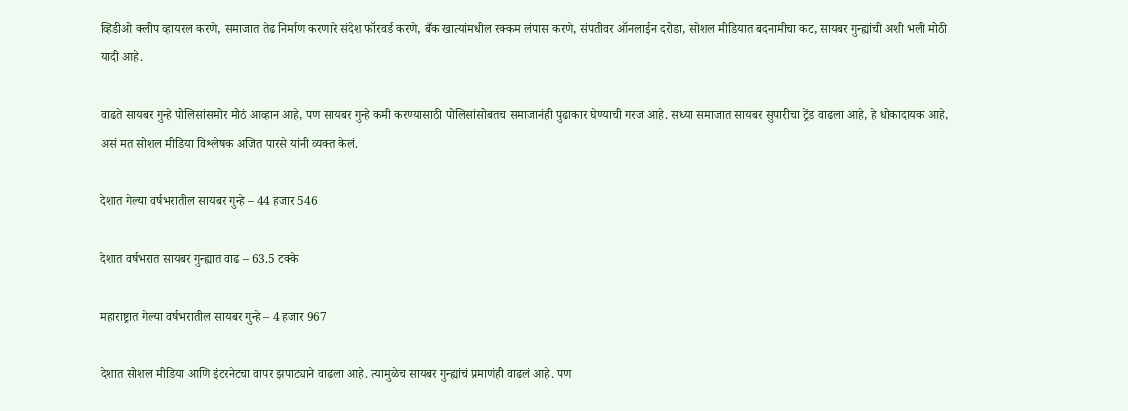व्हिडीओ क्लीप व्हायरल करणे, समाजात तेढ निर्माण करणारे संदेश फॉरवर्ड करणे, बँक खात्यांमधील रक्कम लंपास करणे, संपतीवर ऑनलाईन दरोडा, सोशल मीडियात बदनामीचा कट, सायबर गुन्ह्यांची अशी भली मोठी यादी आहे.

वाढते सायबर गुन्हे पोलिसांसमोर मोठं आव्हान आहे, पण सायबर गुन्हे कमी करण्यासाठी पोलिसांसोबतच समाजानंही पुढाकार घेण्याची गरज आहे. सध्या समाजात सायबर सुपारीचा ट्रेंड वाढला आहे, हे धोकादायक आहे, असं मत सोशल मीडिया विश्लेषक अजित पारसे यांनी व्यक्त केलं.

देशात गेल्या वर्षभरातील सायबर गुन्हे – 44 हजार 546

देशात वर्षभरात सायबर गुन्ह्यात वाढ – 63.5 टक्के

महाराष्ट्रात गेल्या वर्षभरातील सायबर गुन्हे – 4 हजार 967

देशात सोशल मीडिया आणि इंटरनेटचा वापर झपाट्याने वाढला आहे. त्यामुळेच सायबर गुन्ह्यांचं प्रमाणंही वाढलं आहे. पण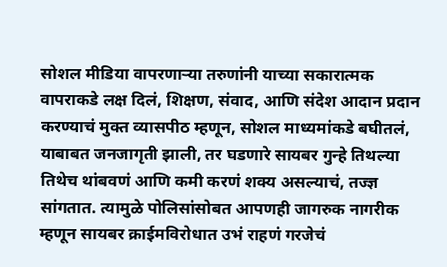सोशल मीडिया वापरणाऱ्या तरुणांनी याच्या सकारात्मक वापराकडे लक्ष दिलं, शिक्षण, संवाद, आणि संदेश आदान प्रदान करण्याचं मुक्त व्यासपीठ म्हणून, सोशल माध्यमांकडे बघीतलं, याबाबत जनजागृती झाली, तर घडणारे सायबर गुन्हे तिथल्या तिथेच थांबवणं आणि कमी करणं शक्य असल्याचं, तज्ज्ञ सांगतात. त्यामुळे पोलिसांसोबत आपणही जागरुक नागरीक म्हणून सायबर क्राईमविरोधात उभं राहणं गरजेचं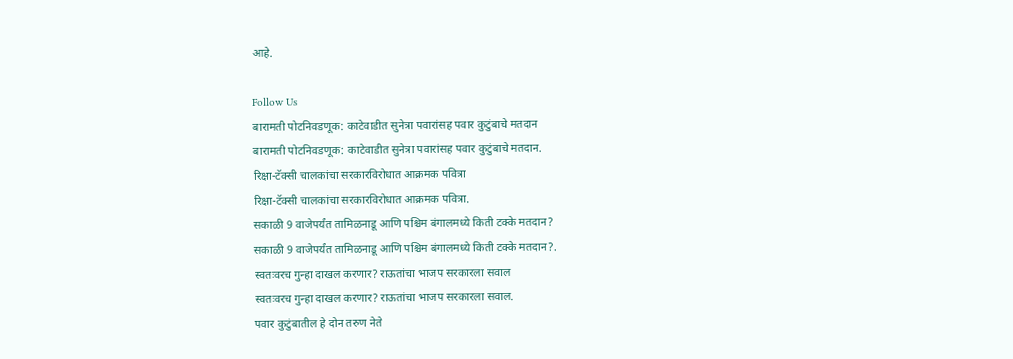आहे.

Follow Us
बारामती पोटनिवडणूक: काटेवाडीत सुनेत्रा पवारांसह पवार कुटुंबाचे मतदान
बारामती पोटनिवडणूक: काटेवाडीत सुनेत्रा पवारांसह पवार कुटुंबाचे मतदान.
रिक्षा-टॅक्सी चालकांचा सरकारविरोधात आक्रमक पवित्रा
रिक्षा-टॅक्सी चालकांचा सरकारविरोधात आक्रमक पवित्रा.
सकाळी 9 वाजेपर्यंत तामिळनाडू आणि पश्चिम बंगालमध्ये किती टक्के मतदान?
सकाळी 9 वाजेपर्यंत तामिळनाडू आणि पश्चिम बंगालमध्ये किती टक्के मतदान?.
स्वतःवरच गुन्हा दाखल करणार? राऊतांचा भाजप सरकारला सवाल
स्वतःवरच गुन्हा दाखल करणार? राऊतांचा भाजप सरकारला सवाल.
पवार कुटुंबातील हे दोन तरुण नेते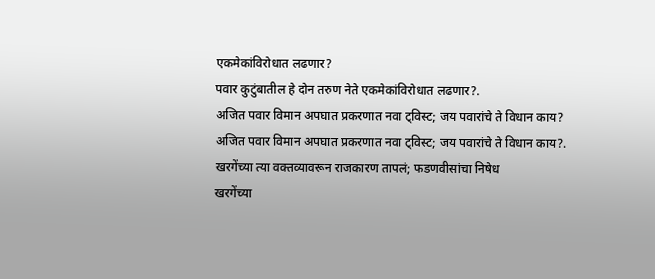एकमेकांविरोधात लढणार?
पवार कुटुंबातील हे दोन तरुण नेते एकमेकांविरोधात लढणार?.
अजित पवार विमान अपघात प्रकरणात नवा ट्विस्ट; जय पवारांचे ते विधान काय?
अजित पवार विमान अपघात प्रकरणात नवा ट्विस्ट; जय पवारांचे ते विधान काय?.
खरगेंच्या त्या वक्तव्यावरून राजकारण तापलं; फडणवीसांचा निषेध
खरगेंच्या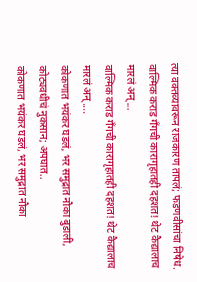त्या वक्तव्यावरून राजकारण तापलं; फडणवीसांचा निषेध.
वाल्मिक कराड गँगची कारागृहातही दहशत! थेट कैद्यालाच मारलं अन्...
वाल्मिक कराड गँगची कारागृहातही दहशत! थेट कैद्यालाच मारलं अन्....
कोकणात भयंकर घडलं, भर समुद्रात नौका बुडाली, कोट्यवधीचं नुकसान; अपघात..
कोकणात भयंकर घडलं, भर समुद्रात नौका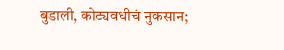बुडाली, कोट्यवधीचं नुकसान;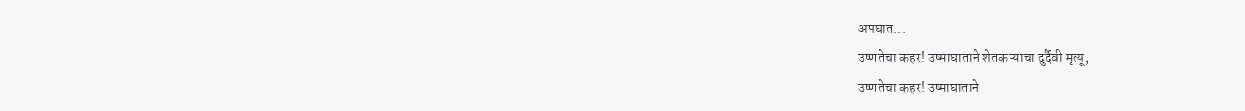अपघात...
उष्णतेचा कहर! उष्माघाताने शेतकऱ्याचा दुर्दैवी मृत्यू,
उष्णतेचा कहर! उष्माघाताने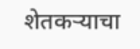शेतकऱ्याचा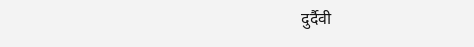दुर्दैवी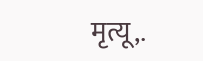मृत्यू,.